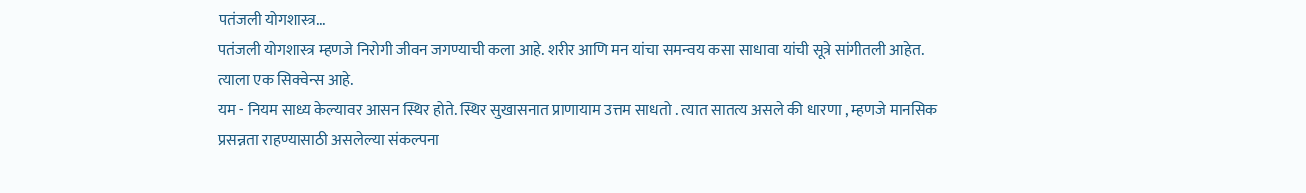पतंजली योगशास्त्र...
पतंजली योगशास्त्र म्हणजे निरोगी जीवन जगण्याची कला आहे. शरीर आणि मन यांचा समन्वय कसा साधावा यांची सूत्रे सांगीतली आहेत. त्याला एक सिक्वेन्स आहे.
यम - नियम साध्य केल्यावर आसन स्थिर होते. स्थिर सुखासनात प्राणायाम उत्तम साधतो . त्यात सातत्य असले की धारणा , म्हणजे मानसिक प्रसन्नता राहण्यासाठी असलेल्या संकल्पना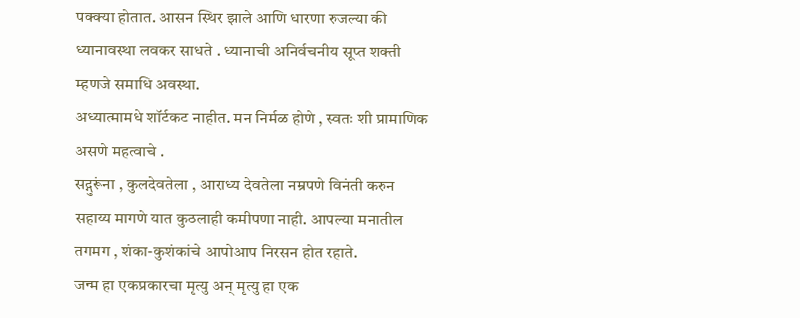पक्क्या होतात. आसन स्थिर झाले आणि धारणा रुजल्या की ध्यानावस्था लवकर साधते . ध्यानाची अनिर्वचनीय सूप्त शक्ती म्हणजे समाधि अवस्था.
अध्यात्मामधे शॉर्टकट नाहीत. मन निर्मळ होणे , स्वतः शी प्रामाणिक असणे महत्वाचे .
सद्गुरूंना , कुलदेवतेला , आराध्य देवतेला नम्रपणे विनंती करुन सहाय्य मागणे यात कुठलाही कमीपणा नाही. आपल्या मनातील तगमग , शंका-कुशंकांचे आपोआप निरसन होत रहाते.
जन्म हा एकप्रकारचा मृत्यु अन् मृत्यु हा एक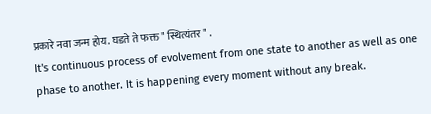प्रकारे नवा जन्म होय. घडते ते फक्त " स्थित्यंतर " .
It's continuous process of evolvement from one state to another as well as one phase to another. It is happening every moment without any break.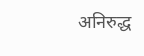अनिरुद्ध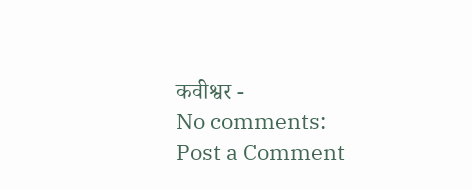कवीश्वर -
No comments:
Post a Comment